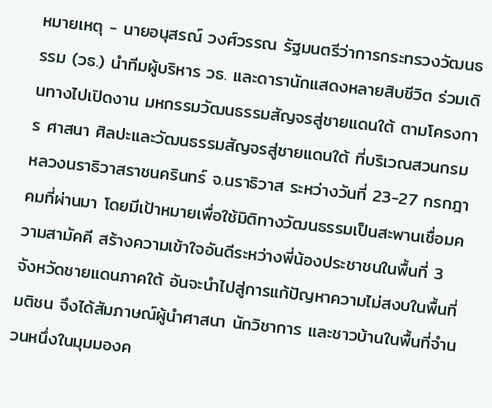หมายเหตุ - นายอนุสรณ์ วงศ์วรรณ รัฐมนตรีว่าการกระทรวงวัฒนธรรม (วธ.) นำทีมผู้บริหาร วธ. และดารานักแสดงหลายสิบชีวิต ร่วมเดินทางไปเปิดงาน มหกรรมวัฒนธรรมสัญจรสู่ชายแดนใต้ ตามโครงการ ศาสนา ศิลปะและวัฒนธรรมสัญจรสู่ชายแดนใต้ ที่บริเวณสวนกรมหลวงนราธิวาสราชนครินทร์ จ.นราธิวาส ระหว่างวันที่ 23-27 กรกฎาคมที่ผ่านมา โดยมีเป้าหมายเพื่อใช้มิติทางวัฒนธรรมเป็นสะพานเชื่อมความสามัคคี สร้างความเข้าใจอันดีระหว่างพี่น้องประชาชนในพื้นที่ 3 จังหวัดชายแดนภาคใต้ อันจะนำไปสู่การแก้ปัญหาความไม่สงบในพื้นที่
มติชน จึงได้สัมภาษณ์ผู้นำศาสนา นักวิชาการ และชาวบ้านในพื้นที่จำนวนหนึ่งในมุมมองค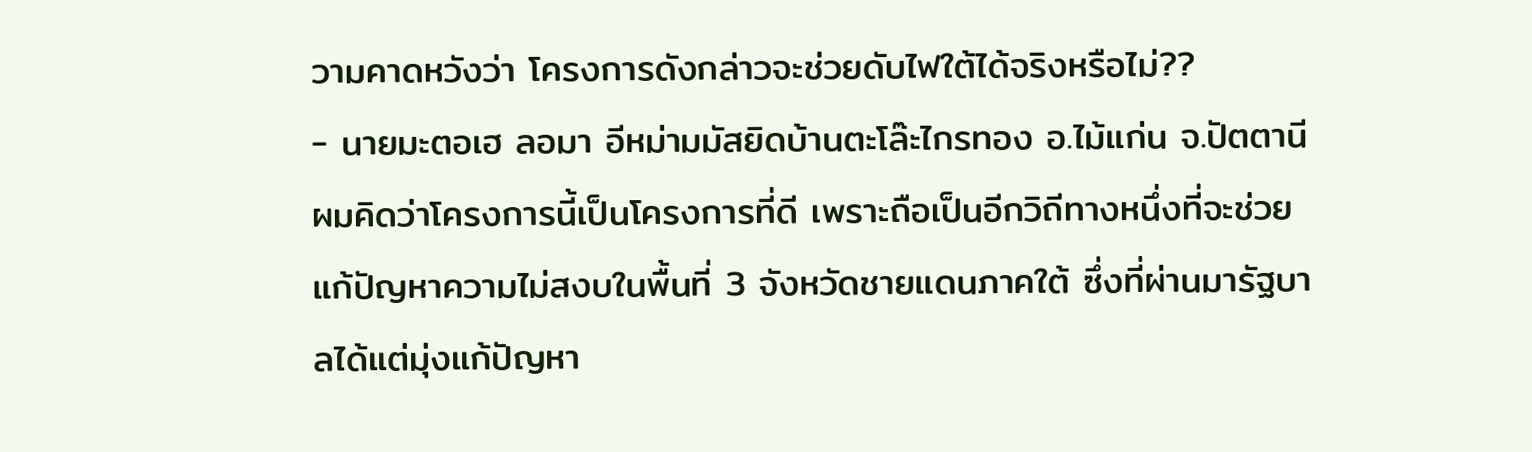วามคาดหวังว่า โครงการดังกล่าวจะช่วยดับไฟใต้ได้จริงหรือไม่??
- นายมะตอเฮ ลอมา อีหม่ามมัสยิดบ้านตะโล๊ะไกรทอง อ.ไม้แก่น จ.ปัตตานี
ผมคิดว่าโครงการนี้เป็นโครงการที่ดี เพราะถือเป็นอีกวิถีทางหนึ่งที่จะช่วยแก้ปัญหาความไม่สงบในพื้นที่ 3 จังหวัดชายแดนภาคใต้ ซึ่งที่ผ่านมารัฐบาลได้แต่มุ่งแก้ปัญหา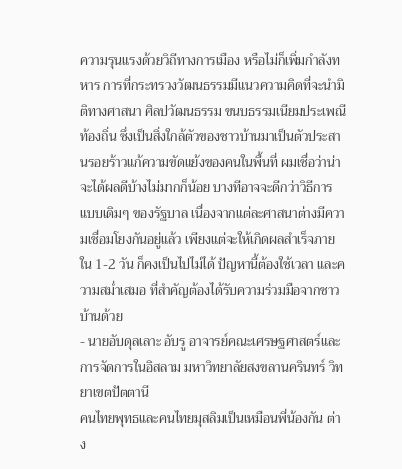ความรุนแรงด้วยวิถีทางการเมือง หรือไม่ก็เพิ่มกำลังทหาร การที่กระทรวงวัฒนธรรมมีแนวความคิดที่จะนำมิติทางศาสนา ศิลปวัฒนธรรม ขนบธรรมเนียมประเพณีท้องถิ่น ซึ่งเป็นสิ่งใกล้ตัวของชาวบ้านมาเป็นตัวประสานรอยร้าวแก้ความขัดแย้งของคนในพื้นที่ ผมเชื่อว่าน่าจะได้ผลดีบ้างไม่มากก็น้อย บางทีอาจจะดีกว่าวิธีการแบบเดิมๆ ของรัฐบาล เนื่องจากแต่ละศาสนาต่างมีความเชื่อมโยงกันอยู่แล้ว เพียงแต่จะให้เกิดผลสำเร็จภายใน 1-2 วัน ก็คงเป็นไปไม่ได้ ปัญหานี้ต้องใช้เวลา และความสม่ำเสมอ ที่สำคัญต้องได้รับความร่วมมือจากชาวบ้านด้วย
- นายอับดุลเลาะ อับรู อาจารย์คณะเศรษฐศาสตร์และการจัดการในอิสลาม มหาวิทยาลัยสงขลานครินทร์ วิทยาเขตปัตตานี
คนไทยพุทธและคนไทยมุสลิมเป็นเหมือนพี่น้องกัน ต่าง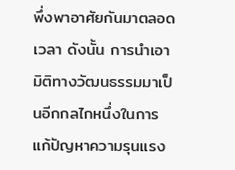พึ่งพาอาศัยกันมาตลอดเวลา ดังนั้น การนำเอามิติทางวัฒนธรรมมาเป็นอีกกลไกหนึ่งในการแก้ปัญหาความรุนแรง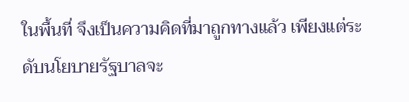ในพื้นที่ จึงเป็นความคิดที่มาถูกทางแล้ว เพียงแต่ระดับนโยบายรัฐบาลจะ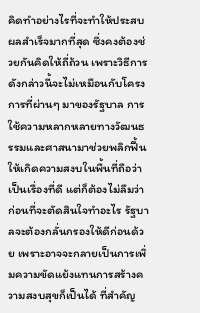คิดทำอย่างไรที่จะทำให้ประสบผลสำเร็จมากที่สุด ซึ่งคงต้องช่วยกันคิดให้ถี่ถ้วน เพราะวิธีการดังกล่าวนี้จะไม่เหมือนกับโครงการที่ผ่านๆ มาของรัฐบาล การใช้ความหลากหลายทางวัฒนธรรมและศาสนามาช่วยพลิกฟื้นให้เกิดความสงบในพื้นที่ถือว่าเป็นเรื่องที่ดี แต่ก็ต้องไม่ลืมว่าก่อนที่จะตัดสินใจทำอะไร รัฐบาลจะต้องกลั่นกรองให้ดีก่อนด้วย เพราะอาจจะกลายเป็นการเพิ่มความขัดแย้งแทนการสร้างความสงบสุขก็เป็นได้ ที่สำคัญ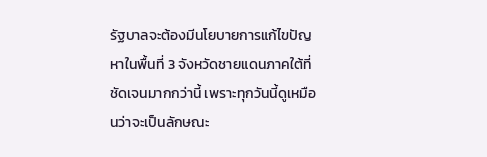รัฐบาลจะต้องมีนโยบายการแก้ไขปัญหาในพื้นที่ 3 จังหวัดชายแดนภาคใต้ที่ชัดเจนมากกว่านี้ เพราะทุกวันนี้ดูเหมือนว่าจะเป็นลักษณะ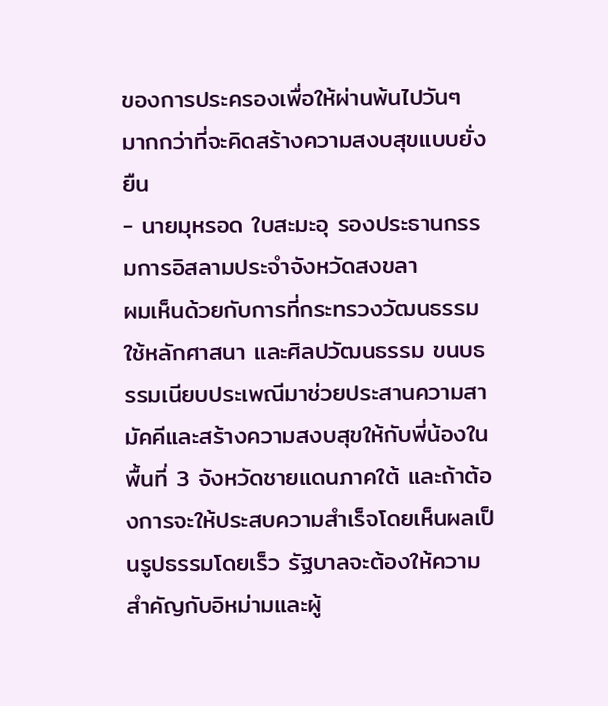ของการประครองเพื่อให้ผ่านพ้นไปวันๆ มากกว่าที่จะคิดสร้างความสงบสุขแบบยั่งยืน
- นายมุหรอด ใบสะมะอุ รองประธานกรรมการอิสลามประจำจังหวัดสงขลา
ผมเห็นด้วยกับการที่กระทรวงวัฒนธรรมใช้หลักศาสนา และศิลปวัฒนธรรม ขนบธรรมเนียบประเพณีมาช่วยประสานความสามัคคีและสร้างความสงบสุขให้กับพี่น้องในพื้นที่ 3 จังหวัดชายแดนภาคใต้ และถ้าต้องการจะให้ประสบความสำเร็จโดยเห็นผลเป็นรูปธรรมโดยเร็ว รัฐบาลจะต้องให้ความสำคัญกับอิหม่ามและผู้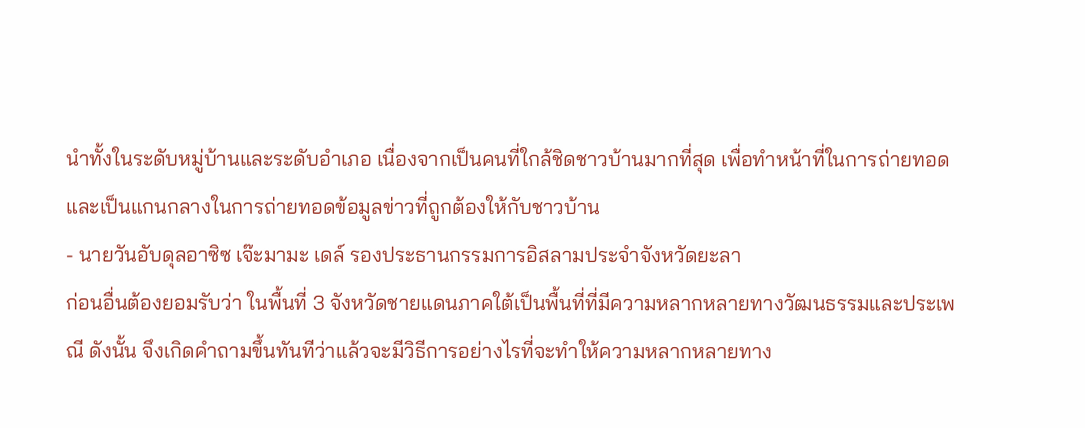นำทั้งในระดับหมู่บ้านและระดับอำเภอ เนื่องจากเป็นคนที่ใกล้ชิดชาวบ้านมากที่สุด เพื่อทำหน้าที่ในการถ่ายทอดและเป็นแกนกลางในการถ่ายทอดข้อมูลข่าวที่ถูกต้องให้กับชาวบ้าน
- นายวันอับดุลอาซิซ เจ๊ะมามะ เดล์ รองประธานกรรมการอิสลามประจำจังหวัดยะลา
ก่อนอื่นต้องยอมรับว่า ในพื้นที่ 3 จังหวัดชายแดนภาคใต้เป็นพื้นที่ที่มีความหลากหลายทางวัฒนธรรมและประเพณี ดังนั้น จึงเกิดคำถามขึ้นทันทีว่าแล้วจะมีวิธีการอย่างไรที่จะทำให้ความหลากหลายทาง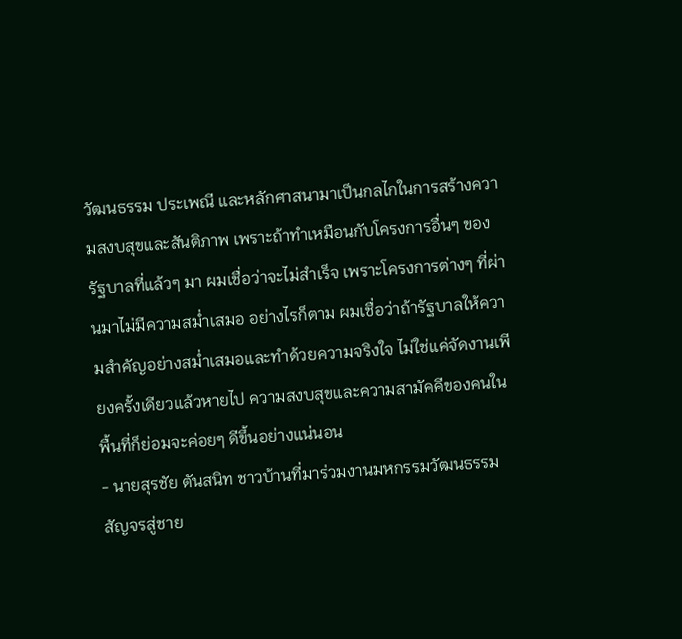วัฒนธรรม ประเพณี และหลักศาสนามาเป็นกลไกในการสร้างความสงบสุขและสันติภาพ เพราะถ้าทำเหมือนกับโครงการอื่นๆ ของรัฐบาลที่แล้วๆ มา ผมเชื่อว่าจะไม่สำเร็จ เพราะโครงการต่างๆ ที่ผ่านมาไม่มีความสม่ำเสมอ อย่างไรก็ตาม ผมเชื่อว่าถ้ารัฐบาลให้ความสำคัญอย่างสม่ำเสมอและทำด้วยความจริงใจ ไม่ใช่แค่จัดงานเพียงครั้งเดียวแล้วหายไป ความสงบสุขและความสามัคคีของคนในพื้นที่ก็ย่อมจะค่อยๆ ดีขึ้นอย่างแน่นอน
- นายสุรชัย ตันสนิท ชาวบ้านที่มาร่วมงานมหกรรมวัฒนธรรมสัญจรสู่ชาย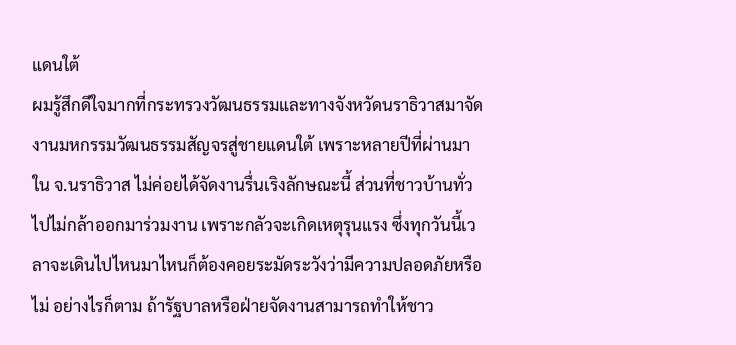แดนใต้
ผมรู้สึกดีใจมากที่กระทรวงวัฒนธรรมและทางจังหวัดนราธิวาสมาจัดงานมหกรรมวัฒนธรรมสัญจรสู่ชายแดนใต้ เพราะหลายปีที่ผ่านมาใน จ.นราธิวาส ไม่ค่อยได้จัดงานรื่นเริงลักษณะนี้ ส่วนที่ชาวบ้านทั่วไปไม่กล้าออกมาร่วมงาน เพราะกลัวจะเกิดเหตุรุนแรง ซึ่งทุกวันนี้เวลาจะเดินไปไหนมาไหนก็ต้องคอยระมัดระวังว่ามีความปลอดภัยหรือไม่ อย่างไรก็ตาม ถ้ารัฐบาลหรือฝ่ายจัดงานสามารถทำให้ชาว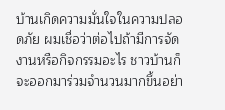บ้านเกิดความมั่นใจในความปลอดภัย ผมเชื่อว่าต่อไปถ้ามีการจัดงานหรือกิจกรรมอะไร ชาวบ้านก็จะออกมาร่วมจำนวนมากขึ้นอย่า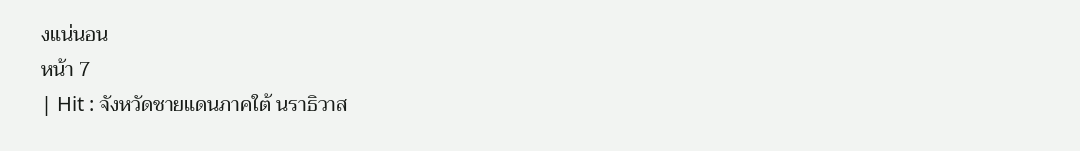งแน่นอน
หน้า 7
| Hit : จังหวัดชายแดนภาคใต้ นราธิวาส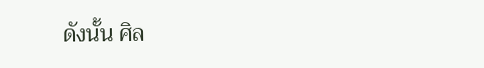ดังนั้น ศิล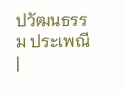ปวัฒนธรรม ประเพณี |